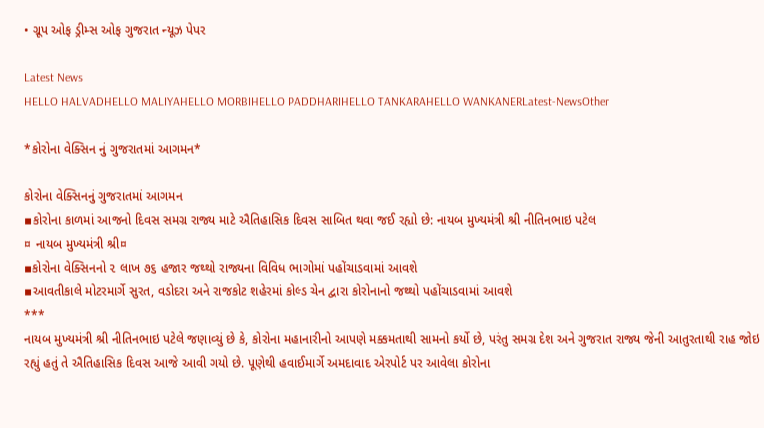• ગ્રૂપ ઓફ ડ્રીમ્સ ઓફ ગુજરાત ન્યૂઝ પેપર

Latest News
HELLO HALVADHELLO MALIYAHELLO MORBIHELLO PADDHARIHELLO TANKARAHELLO WANKANERLatest-NewsOther

*કોરોના વેક્સિન નું ગુજરાતમાં આગમન*

કોરોના વેક્સિનનું ગુજરાતમાં આગમન
▪કોરોના કાળમાં આજનો દિવસ સમગ્ર રાજ્ય માટે ઐતિહાસિક દિવસ સાબિત થવા જઈ રહ્યો છે: નાયબ મુખ્યમંત્રી શ્રી નીતિનભાઇ પટેલ
¤ નાયબ મુખ્યમંત્રી શ્રી¤
▪કોરોના વેક્સિનનો ૨ લાખ ૭૬ હજાર જથ્થો રાજ્યના વિવિધ ભાગોમાં પહોંચાડવામાં આવશે
▪આવતીકાલે મોટરમાર્ગે સુરત, વડોદરા અને રાજકોટ શહેરમાં કોલ્ડ ચેન દ્વારા કોરોનાનો જથ્થો પહોંચાડવામાં આવશે
***
નાયબ મુખ્યમંત્રી શ્રી નીતિનભાઇ પટેલે જણાવ્યું છે કે, કોરોના મહાનારીનો આપણે મક્કમતાથી સામનો કર્યો છે, પરંતુ સમગ્ર દેશ અને ગુજરાત રાજ્ય જેની આતુરતાથી રાહ જોઇ રહ્યું હતું તે ઐતિહાસિક દિવસ આજે આવી ગયો છે. પૂણેથી હવાઈમાર્ગે અમદાવાદ એરપોર્ટ પર આવેલા કોરોના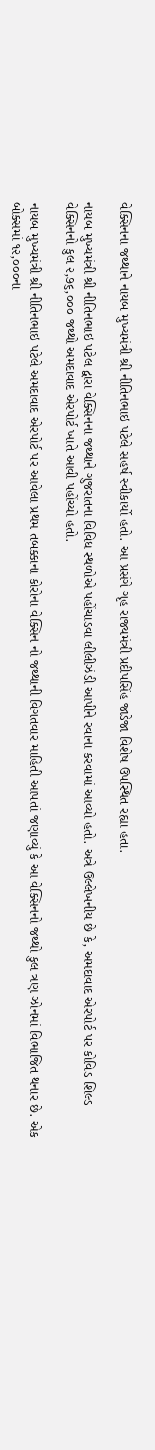વેક્સિનના જથ્થાને નાયબ મુખ્યમંત્રી શ્રી નીતિનભાઇ પટેલે સહર્ષ સ્વીકાર્યો હતો. આ પ્રસંગે ગૃહ રાજ્યમંત્રી પ્રદીપસિંહ જાડેજા વિશેષ ઉપસ્થિત રહ્યા હતા.

નાયબ મુખ્યમંત્રી શ્રી નીતિનભાઇ પટેલ દ્વારા વેક્સિનના જથ્થાને ગુજરાતના વિવિધ સ્થળોએ પહોંચાડવા લીલીઝંડી આપીને રવાના કરવામાં આવ્યો હતો. અત્રે ઉલ્લેખનીય છે કે, અમદાવાદ એરપોર્ટ પર કોવિડ શિલ્ડ વેક્સિનનો કુલ ૨,૭૬,૦૦૦ જથ્થો અમદાવાદ એરપોર્ટ ખાતે આવી પહોંચ્યો હતો.

નાયબ મુખ્યમંત્રી શ્રી નીતિનભાઇ પટેલે અમદાવાદ એરપોર્ટ પર આવેલા પ્રથમ તબક્કાના કોરોના વેક્સિન નો જથ્થાની વિગતવાર માહિતી આપતાં જણાવ્યું કે આ વેક્સિનનો જથ્થો કુલ ત્રણ ઝોનમાં વિભાજિત થનાર છે. એક બોક્સમાં ૧૨,૦૦૦ના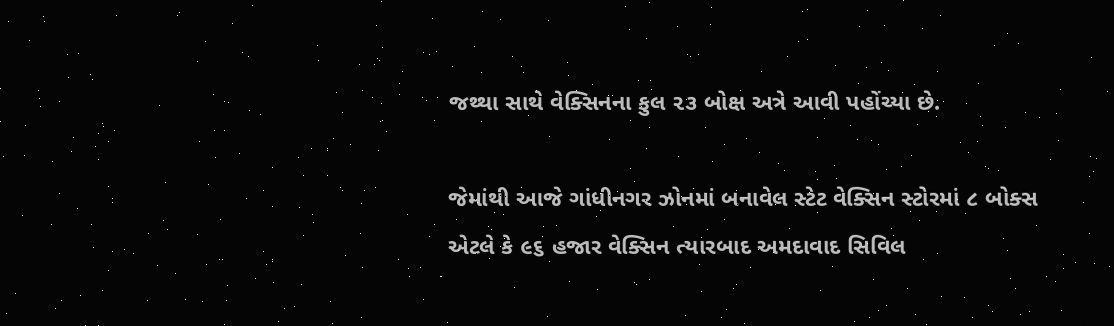જથ્થા સાથે વેક્સિનના કુલ ૨૩ બોક્ષ અત્રે આવી પહોંચ્યા છે.

જેમાંથી આજે ગાંધીનગર ઝોનમાં બનાવેલ સ્ટેટ વેક્સિન સ્ટોરમાં ૮ બોક્સ એટલે કે ૯૬ હજાર વેક્સિન ત્યારબાદ અમદાવાદ સિવિલ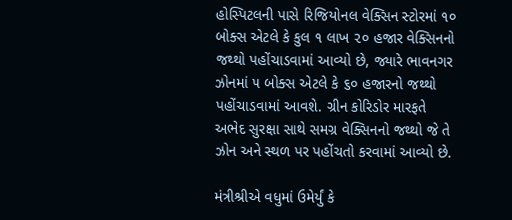હોસ્પિટલની પાસે રિજિયોનલ વેક્સિન સ્ટોરમાં ૧૦ બોક્સ એટલે કે કુલ ૧ લાખ ૨૦ હજાર વેક્સિનનો જથ્થો પહોંચાડવામાં આવ્યો છે, જ્યારે ભાવનગર ઝોનમાં ૫ બોક્સ એટલે કે ૬૦ હજારનો જથ્થો પહોંચાડવામાં આવશે. ગ્રીન કોરિડોર મારફતે અભેદ સુરક્ષા સાથે સમગ્ર વેક્સિનનો જથ્થો જે તે ઝોન અને સ્થળ પર પહોંચતો કરવામાં આવ્યો છે.

મંત્રીશ્રીએ વધુમાં ઉમેર્યું કે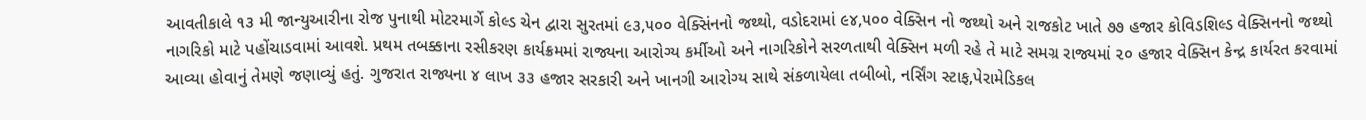આવતીકાલે ૧૩ મી જાન્યુઆરીના રોજ પુનાથી મોટરમાર્ગે કોલ્ડ ચેન દ્વારા સુરતમાં ૯૩,૫૦૦ વેક્સિંનનો જથ્થો, વડોદરામાં ૯૪,૫૦૦ વેક્સિન નો જથ્થો અને રાજકોટ ખાતે ૭૭ હજાર કોવિડશિલ્ડ વેક્સિનનો જથ્થો નાગરિકો માટે પહોંચાડવામાં આવશે‌. પ્રથમ તબક્કાના રસીકરણ કાર્યક્રમમાં રાજ્યના આરોગ્ય કર્મીઓ અને નાગરિકોને સરળતાથી વેક્સિન મળી રહે તે માટે સમગ્ર રાજ્યમાં ૨૦ હજાર વેક્સિન કેન્દ્ર કાર્યરત કરવામાં આવ્યા હોવાનું તેમણે જણાવ્યું હતું. ગુજરાત રાજ્યના ૪ લાખ ૩૩ હજાર સરકારી અને ખાનગી આરોગ્ય સાથે સંકળાયેલા તબીબો, નર્સિંગ સ્ટાફ,પેરામેડિકલ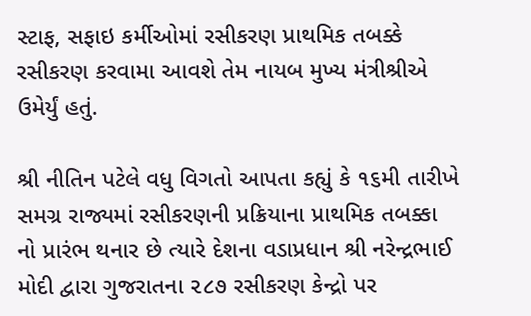સ્ટાફ, સફાઇ કર્મીઓમાં રસીકરણ પ્રાથમિક તબક્કે રસીકરણ કરવામા આવશે તેમ નાયબ મુખ્ય મંત્રીશ્રીએ ઉમેર્યું હતું.

શ્રી નીતિન પટેલે વધુ વિગતો આપતા કહ્યું કે ૧૬મી તારીખે સમગ્ર રાજ્યમાં રસીકરણની પ્રક્રિયાના પ્રાથમિક તબક્કા નો પ્રારંભ થનાર છે ત્યારે દેશના વડાપ્રધાન શ્રી નરેન્દ્રભાઈ મોદી દ્વારા ગુજરાતના ૨૮૭ રસીકરણ કેન્દ્રો પર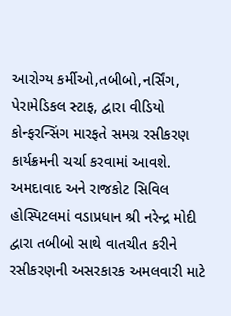આરોગ્ય કર્મીઓ,તબીબો,નર્સિંગ, પેરામેડિકલ સ્ટાફ, દ્વારા વીડિયો કોન્ફરન્સિંગ મારફતે સમગ્ર રસીકરણ કાર્યક્રમની ચર્ચા કરવામાં આવશે. અમદાવાદ અને રાજકોટ સિવિલ હોસ્પિટલમાં વડાપ્રધાન શ્રી નરેન્દ્ર મોદી દ્વારા તબીબો સાથે વાતચીત કરીને રસીકરણની અસરકારક અમલવારી માટે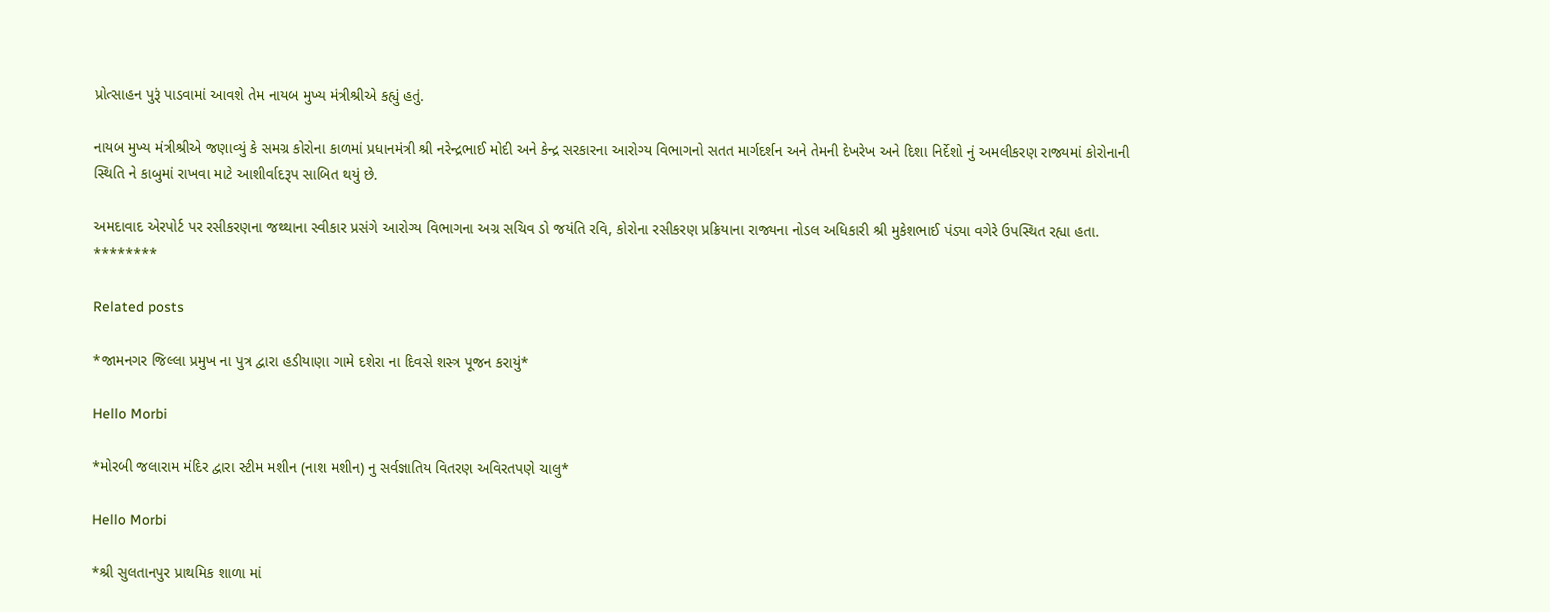પ્રોત્સાહન પુરૂં પાડવામાં આવશે તેમ નાયબ મુખ્ય મંત્રીશ્રીએ કહ્યું હતું.

નાયબ મુખ્ય મંત્રીશ્રીએ જણાવ્યું કે સમગ્ર કોરોના કાળમાં પ્રધાનમંત્રી શ્રી નરેન્દ્રભાઈ મોદી અને કેન્દ્ર સરકારના આરોગ્ય વિભાગનો સતત માર્ગદર્શન અને તેમની દેખરેખ અને દિશા નિર્દેશો નું અમલીકરણ રાજ્યમાં કોરોનાની સ્થિતિ ને કાબુમાં રાખવા માટે આશીર્વાદરૂપ સાબિત થયું છે.

અમદાવાદ એરપોર્ટ પર રસીકરણના જથ્થાના સ્વીકાર પ્રસંગે આરોગ્ય વિભાગના અગ્ર સચિવ ડો જયંતિ રવિ, કોરોના રસીકરણ પ્રક્રિયાના રાજ્યના નોડલ અધિકારી શ્રી મુકેશભાઈ પંડ્યા વગેરે ઉપસ્થિત રહ્યા હતા.
********

Related posts

*જામનગર જિલ્લા પ્રમુખ ના પુત્ર દ્વારા હડીયાણા ગામે દશેરા ના દિવસે શસ્ત્ર પૂજન કરાયું*

Hello Morbi

*મોરબી જલારામ મંદિર દ્વારા સ્ટીમ મશીન (નાશ મશીન) નુ સર્વજ્ઞાતિય વિતરણ અવિરતપણે ચાલુ*

Hello Morbi

*શ્રી સુલતાનપુર પ્રાથમિક શાળા માં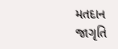મતદાન જાગૃતિ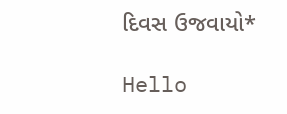દિવસ ઉજવાયો*

Hello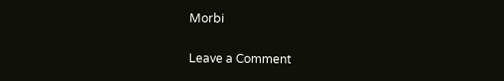Morbi

Leave a Comment